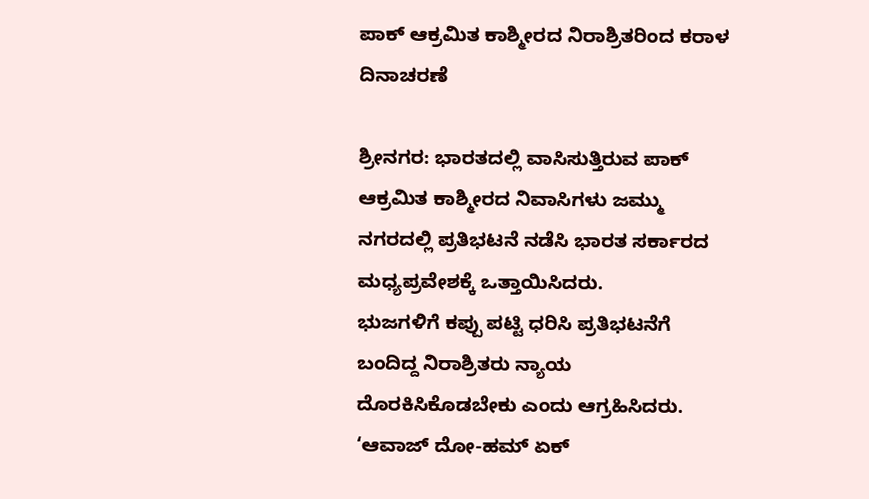ಪಾಕ್ ಆಕ್ರಮಿತ ಕಾಶ್ಮೀರದ ನಿರಾಶ್ರಿತರಿಂದ ಕರಾಳ ದಿನಾಚರಣೆ

ಶ್ರೀನಗರ: ಭಾರತದಲ್ಲಿ ವಾಸಿಸುತ್ತಿರುವ ಪಾಕ್ ಆಕ್ರಮಿತ ಕಾಶ್ಮೀರದ ನಿವಾಸಿಗಳು ಜಮ್ಮು ನಗರದಲ್ಲಿ ಪ್ರತಿಭಟನೆ ನಡೆಸಿ ಭಾರತ ಸರ್ಕಾರದ ಮಧ್ಯಪ್ರವೇಶಕ್ಕೆ ಒತ್ತಾಯಿಸಿದರು.
ಭುಜಗಳಿಗೆ ಕಪ್ಪು ಪಟ್ಟಿ ಧರಿಸಿ ಪ್ರತಿಭಟನೆಗೆ ಬಂದಿದ್ದ ನಿರಾಶ್ರಿತರು ನ್ಯಾಯ ದೊರಕಿಸಿಕೊಡಬೇಕು ಎಂದು ಆಗ್ರಹಿಸಿದರು. ‘ಆವಾಜ್ ದೋ-ಹಮ್ ಏಕ್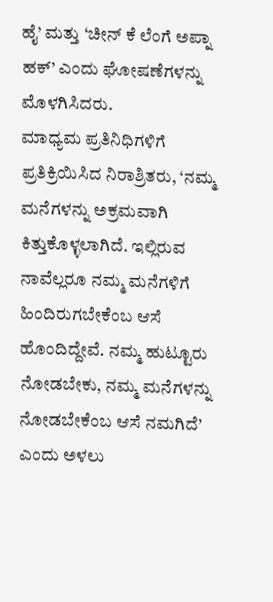ಹೈ’ ಮತ್ತು ‘ಚೀನ್ ಕೆ ಲೆಂಗೆ ಅಪ್ನಾ ಹಕ್’ ಎಂದು ಘೋಷಣೆಗಳನ್ನು ಮೊಳಗಿಸಿದರು.
ಮಾಧ್ಯಮ ಪ್ರತಿನಿಧಿಗಳಿಗೆ ಪ್ರತಿಕ್ರಿಯಿಸಿದ ನಿರಾಶ್ರಿತರು, ‘ನಮ್ಮ ಮನೆಗಳನ್ನು ಅಕ್ರಮವಾಗಿ ಕಿತ್ತುಕೊಳ್ಳಲಾಗಿದೆ. ಇಲ್ಲಿರುವ ನಾವೆಲ್ಲರೂ ನಮ್ಮ ಮನೆಗಳಿಗೆ ಹಿಂದಿರುಗಬೇಕೆಂಬ ಆಸೆ ಹೊಂದಿದ್ದೇವೆ. ನಮ್ಮ ಹುಟ್ಟೂರು ನೋಡಬೇಕು, ನಮ್ಮ ಮನೆಗಳನ್ನು ನೋಡಬೇಕೆಂಬ ಆಸೆ ನಮಗಿದೆ’ ಎಂದು ಅಳಲು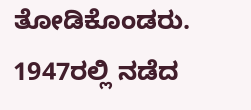ತೋಡಿಕೊಂಡರು.
1947ರಲ್ಲಿ ನಡೆದ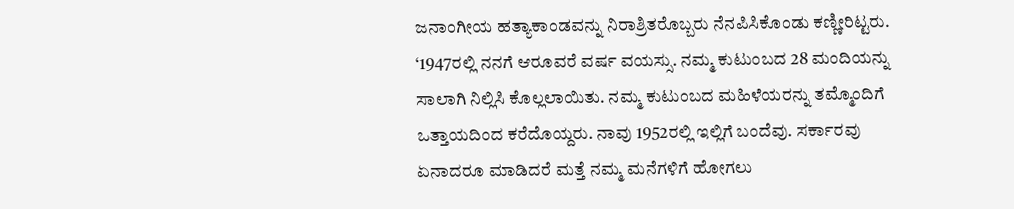ಜನಾಂಗೀಯ ಹತ್ಯಾಕಾಂಡವನ್ನು ನಿರಾಶ್ರಿತರೊಬ್ಬರು ನೆನಪಿಸಿಕೊಂಡು ಕಣ್ಣೀರಿಟ್ಟರು. ‘1947ರಲ್ಲಿ ನನಗೆ ಆರೂವರೆ ವರ್ಷ ವಯಸ್ಸು. ನಮ್ಮ ಕುಟುಂಬದ 28 ಮಂದಿಯನ್ನು ಸಾಲಾಗಿ ನಿಲ್ಲಿಸಿ ಕೊಲ್ಲಲಾಯಿತು. ನಮ್ಮ ಕುಟುಂಬದ ಮಹಿಳೆಯರನ್ನು ತಮ್ಮೊಂದಿಗೆ ಒತ್ತಾಯದಿಂದ ಕರೆದೊಯ್ದರು. ನಾವು 1952ರಲ್ಲಿ ಇಲ್ಲಿಗೆ ಬಂದೆವು. ಸರ್ಕಾರವು ಏನಾದರೂ ಮಾಡಿದರೆ ಮತ್ತೆ ನಮ್ಮ ಮನೆಗಳಿಗೆ ಹೋಗಲು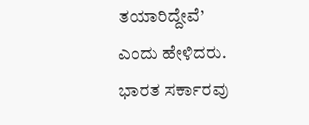ತಯಾರಿದ್ದೇವೆ’ ಎಂದು ಹೇಳಿದರು.
ಭಾರತ ಸರ್ಕಾರವು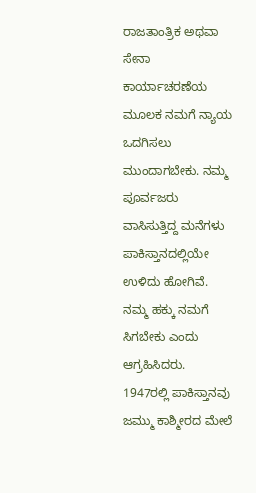ರಾಜತಾಂತ್ರಿಕ ಅಥವಾ ಸೇನಾ ಕಾರ್ಯಾಚರಣೆಯ ಮೂಲಕ ನಮಗೆ ನ್ಯಾಯ ಒದಗಿಸಲು ಮುಂದಾಗಬೇಕು. ನಮ್ಮ ಪೂರ್ವಜರು ವಾಸಿಸುತ್ತಿದ್ದ ಮನೆಗಳು ಪಾಕಿಸ್ತಾನದಲ್ಲಿಯೇ ಉಳಿದು ಹೋಗಿವೆ. ನಮ್ಮ ಹಕ್ಕು ನಮಗೆ ಸಿಗಬೇಕು ಎಂದು ಆಗ್ರಹಿಸಿದರು. 1947ರಲ್ಲಿ ಪಾಕಿಸ್ತಾನವು ಜಮ್ಮು ಕಾಶ್ಮೀರದ ಮೇಲೆ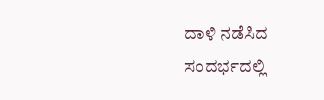ದಾಳಿ ನಡೆಸಿದ ಸಂದರ್ಭದಲ್ಲಿ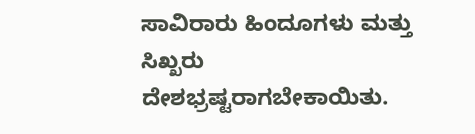ಸಾವಿರಾರು ಹಿಂದೂಗಳು ಮತ್ತು ಸಿಖ್ಖರು ದೇಶಭ್ರಷ್ಟರಾಗಬೇಕಾಯಿತು.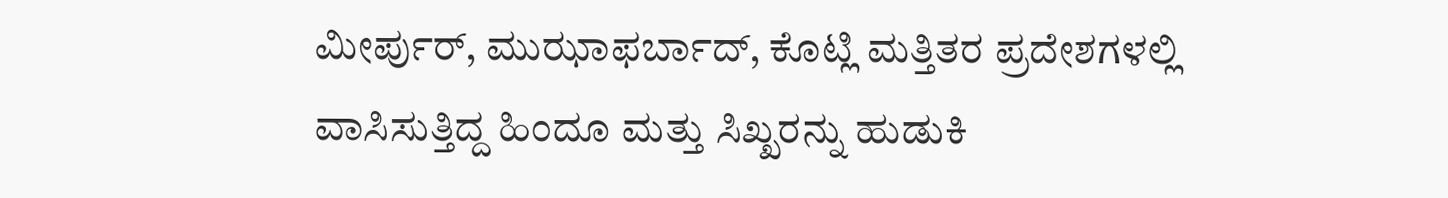ಮೀರ್ಪುರ್, ಮುಝಾಫರ್ಬಾದ್, ಕೊಟ್ಲಿ ಮತ್ತಿತರ ಪ್ರದೇಶಗಳಲ್ಲಿ ವಾಸಿಸುತ್ತಿದ್ದ ಹಿಂದೂ ಮತ್ತು ಸಿಖ್ಖರನ್ನು ಹುಡುಕಿ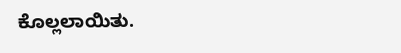ಕೊಲ್ಲಲಾಯಿತು.